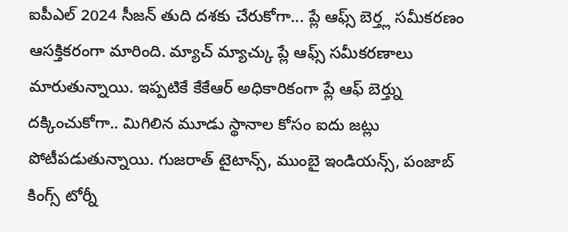ఐపీఎల్ 2024 సీజన్ తుది దశకు చేరుకోగా... ప్లే ఆఫ్స్ బెర్త్ల సమీకరణం ఆసక్తికరంగా మారింది. మ్యాచ్ మ్యాచ్కు ప్లే ఆఫ్స్ సమీకరణాలు మారుతున్నాయి. ఇప్పటికే కేకేఆర్ అధికారికంగా ప్లే ఆఫ్ బెర్త్ను దక్కించుకోగా.. మిగిలిన మూడు స్థానాల కోసం ఐదు జట్లు పోటీపడుతున్నాయి. గుజరాత్ టైటాన్స్, ముంబై ఇండియన్స్, పంజాబ్ కింగ్స్ టోర్నీ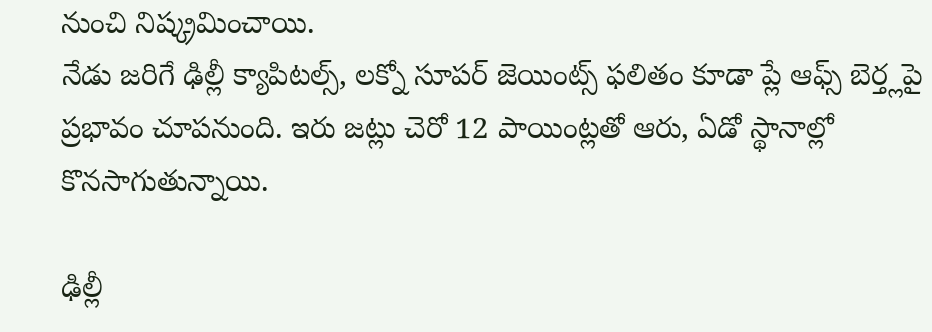నుంచి నిష్క్రమించాయి.
నేడు జరిగే ఢిల్లీ క్యాపిటల్స్, లక్నో సూపర్ జెయింట్స్ ఫలితం కూడా ప్లే ఆఫ్స్ బెర్త్లపై ప్రభావం చూపనుంది. ఇరు జట్లు చెరో 12 పాయింట్లతో ఆరు, ఏడో స్థానాల్లో కొనసాగుతున్నాయి.

ఢిల్లీ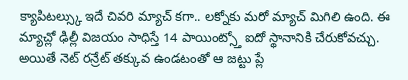క్యాపిటల్స్కు ఇదే చివరి మ్యాచ్ కగా.. లక్నోకు మరో మ్యాచ్ మిగిలి ఉంది. ఈ మ్యాచ్లో ఢిల్లీ విజయం సాధిస్తే 14 పాయింట్స్తో ఐదో స్థానానికి చేరుకోవచ్చు. అయితే నెట్ రన్రేట్ తక్కువ ఉండటంతో ఆ జట్టు ప్లే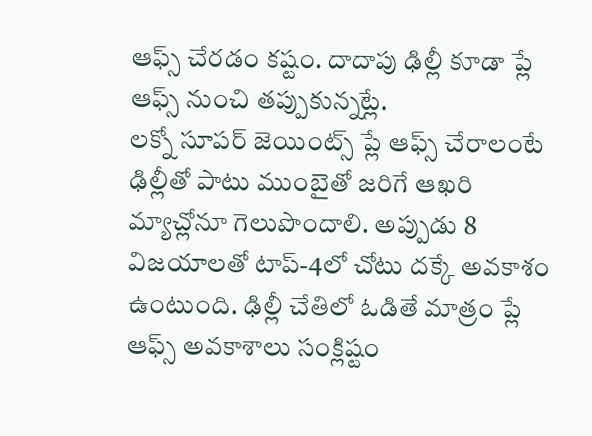ఆఫ్స్ చేరడం కష్టం. దాదాపు ఢిల్లీ కూడా ప్లే ఆఫ్స్ నుంచి తప్పుకున్నట్లే.
లక్నో సూపర్ జెయింట్స్ ప్లే ఆఫ్స్ చేరాలంటే ఢిల్లీతో పాటు ముంబైతో జరిగే ఆఖరి మ్యాచ్లోనూ గెలుపొందాలి. అప్పుడు 8 విజయాలతో టాప్-4లో చోటు దక్కే అవకాశం ఉంటుంది. ఢిల్లీ చేతిలో ఓడితే మాత్రం ప్లే ఆఫ్స్ అవకాశాలు సంక్లిష్టం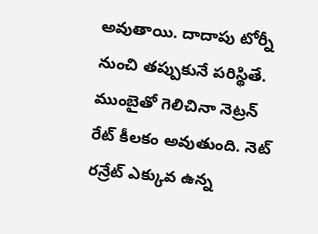అవుతాయి. దాదాపు టోర్నీ నుంచి తప్పుకునే పరిస్థితే. ముంబైతో గెలిచినా నెట్రన్ రేట్ కీలకం అవుతుంది. నెట్ రన్రేట్ ఎక్కువ ఉన్న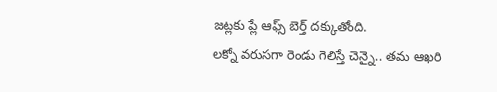జట్లకు ప్లే ఆఫ్స్ బెర్త్ దక్కుతోంది.
లక్నో వరుసగా రెండు గెలిస్తే చెన్నై.. తమ ఆఖరి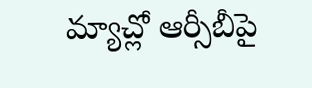మ్యాచ్లో ఆర్సీబీపై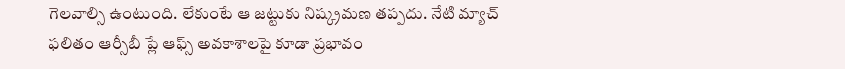గెలవాల్సి ఉంటుంది. లేకుంటే ఆ జట్టుకు నిష్క్రమణ తప్పదు. నేటి మ్యాచ్ ఫలితం ఆర్సీబీ ప్లే ఆఫ్స్ అవకాశాలపై కూడా ప్రభావం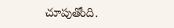చూపుతోంది.